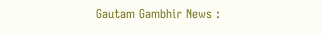Gautam Gambhir News :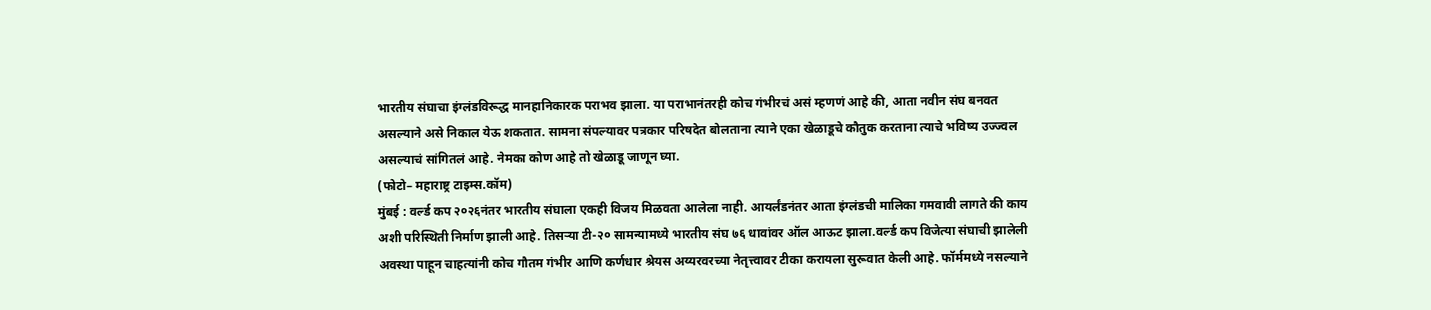भारतीय संघाचा इंग्लंडविरूद्ध मानहानिकारक पराभव झाला. या पराभानंतरही कोच गंभीरचं असं म्हणणं आहे की, आता नवीन संघ बनवत असल्याने असे निकाल येऊ शकतात. सामना संपल्यावर पत्रकार परिषदेत बोलताना त्याने एका खेळाडूचे कौतुक करताना त्याचे भविष्य उज्ज्वल असल्याचं सांगितलं आहे. नेमका कोण आहे तो खेळाडू जाणून घ्या.
(फोटो– महाराष्ट्र टाइम्स.कॉम)
मुंबई : वर्ल्ड कप २०२६नंतर भारतीय संघाला एकही विजय मिळवता आलेला नाही. आयर्लंडनंतर आता इंग्लंडची मालिका गमवावी लागते की काय अशी परिस्थिती निर्माण झाली आहे. तिसऱ्या टी-२० सामन्यामध्ये भारतीय संघ ७६ धावांवर ऑल आऊट झाला.वर्ल्ड कप विजेत्या संघाची झालेली अवस्था पाहून चाहत्यांनी कोच गौतम गंभीर आणि कर्णधार श्रेयस अय्यरवरच्या नेतृत्त्वावर टीका करायला सुरूवात केली आहे. फॉर्ममध्ये नसल्याने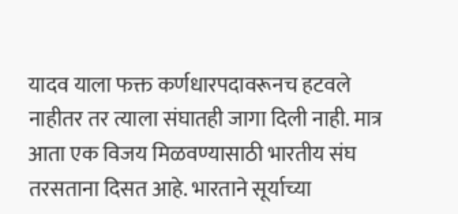यादव याला फक्त कर्णधारपदावरूनच हटवले नाहीतर तर त्याला संघातही जागा दिली नाही. मात्र आता एक विजय मिळवण्यासाठी भारतीय संघ तरसताना दिसत आहे. भारताने सूर्याच्या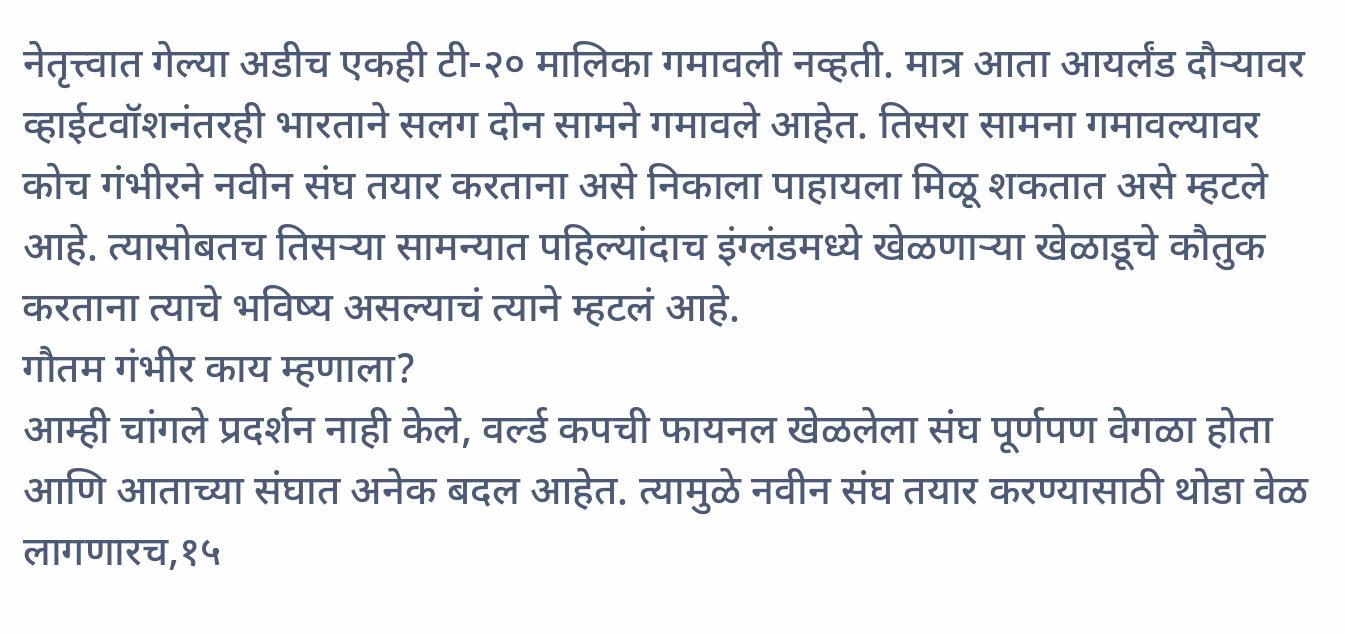नेतृत्त्वात गेल्या अडीच एकही टी-२० मालिका गमावली नव्हती. मात्र आता आयर्लंड दौऱ्यावर व्हाईटवॉशनंतरही भारताने सलग दोन सामने गमावले आहेत. तिसरा सामना गमावल्यावर कोच गंभीरने नवीन संघ तयार करताना असे निकाला पाहायला मिळू शकतात असे म्हटले आहे. त्यासोबतच तिसऱ्या सामन्यात पहिल्यांदाच इंग्लंडमध्ये खेळणाऱ्या खेळाडूचे कौतुक करताना त्याचे भविष्य असल्याचं त्याने म्हटलं आहे.
गौतम गंभीर काय म्हणाला?
आम्ही चांगले प्रदर्शन नाही केले, वर्ल्ड कपची फायनल खेळलेला संघ पूर्णपण वेगळा होता आणि आताच्या संघात अनेक बदल आहेत. त्यामुळे नवीन संघ तयार करण्यासाठी थोडा वेळ लागणारच,१५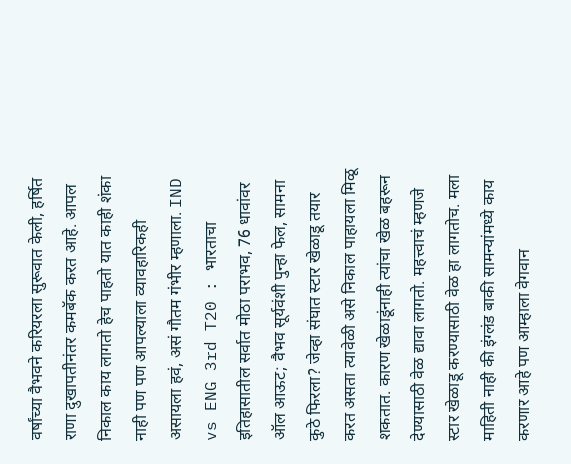वर्षांच्या वैभवने करियरला सुरूवात केली, हर्षित राणा दुखापतीनंतर कमबॅक करत आहे. आपल निकाल काय लागतो हेच पाहतो यात काही शंका नाही पण पण आपल्याला व्यावहारिकही असायला हवं, असं गौतम गंभीर म्हणाला. IND vs ENG 3rd T20 : भारताचा इतिहासातील सर्वात मोठा पराभव, 76 धावांवर ऑल आऊट; वैभव सूर्यवंशी पुन्हा फेल, सामना कुठे फिरला? जेव्हा संघात स्टार खेळाडू तयार करत असता त्यावेळी असे निकाल पाहायला मिळू शकतात. कारण खेळाडूंनाही त्यांचा खेळ बहरून देण्यासाठी वेळ द्यावा लागतो. महत्त्वाचं म्हणजे स्टार खेळाडू करण्यासाठी वेळ हा लागतोच. मला माहिती नाही की इंग्लंड बाकी सामन्यांमध्ये काय करणार आहे पण आम्हाला वेगवान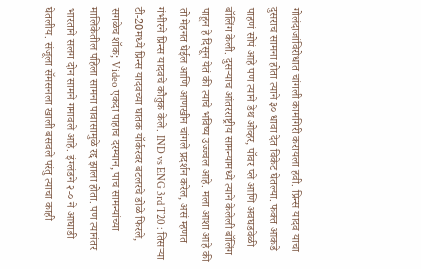गोलंदाजांविरोधात चांगली कामगिरी करायला हवी. प्रिन्स यादव याचा दुसराच सामना होता त्याने ३० धावा देत विकेट घेतल्या. फक्त आकडे पाहणं सोपं आहे पण त्याने डेथ ओव्हर, पॉवर प्ले आणि अवघडवेळी बॉलिंग केली. दुसऱ्याच आंतरराष्ट्रीय सामन्यामध्ये त्याने केलेली बॉलिंग पाहून हे दिसून येतं की त्याचे भविष्य उज्ज्वल आहे. मला आशा आहे की तो मेहनत घेईल आणि आणखीन चांगले प्रदर्शन करेल, असं म्हणत गंभीरने प्रिन्स यादवचे कौतुक केले. IND vs ENG 3rd T20 : तिसऱ्या टी-20मध्ये प्रिन्स यादवच्या घातक यॉर्करवर बटलरचे डोळे फिरले, सगळेच शॉक; Video एकदा पाहाच दरम्यान, पाच सामन्यांच्या मालिकेतील पहिला सामना पावासामुळे रद्द झाला होता. पण त्यानंतर भारताने सलग दोन सामने गमावले आहे. इंग्लंडने २-० ने आघाडी घेतलीय. संजूला सॅमसनला खाली बसवले परंतु त्याचा काही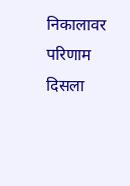निकालावर परिणाम दिसला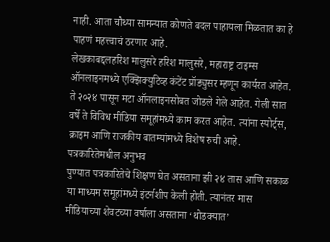नाही. आता चौथ्या सामन्यात कोणते बदल पाहायला मिळतात का हे पाहणं महत्त्वाचं ठरणार आहे.
लेखकाबद्दलहरिश मालुसरे हरिश मालुसरे, महाराष्ट्र टाइम्स ऑनलाइनमध्ये एक्झिक्युटिव्ह कंटेंट प्रॉड्युसर म्हणून कार्यरत आहेत. ते २०२४ पासून मटा ऑनलाइनसोबत जोडले गेले आहेत. गेली सात वर्षे ते विविध मीडिया समूहांमध्ये काम करत आहेत. त्यांना स्पोर्ट्स, क्राइम आणि राजकीय बातम्यांमध्ये विशेष रुची आहे.
पत्रकारितेमधील अनुभव
पुण्यात पत्रकारितेचे शिक्षण घेत असताना झी २४ तास आणि सकाळ या माध्यम समूहांमध्ये इंटर्नशीप केली होती. त्यानंतर मास मीडियाच्या शेवटच्या वर्षाला असताना ‘थोडक्यात’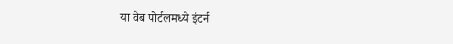या वेब पोर्टलमध्ये इंटर्न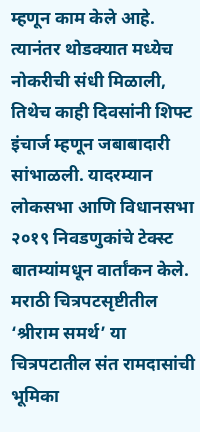म्हणून काम केले आहे. त्यानंतर थोडक्यात मध्येच नोकरीची संधी मिळाली, तिथेच काही दिवसांनी शिफ्ट इंचार्ज म्हणून जबाबादारी सांभाळली. यादरम्यान लोकसभा आणि विधानसभा २०१९ निवडणुकांचे टेक्स्ट बातम्यांमधून वार्तांकन केले. मराठी चित्रपटसृष्टीतील ‘श्रीराम समर्थ’ या चित्रपटातील संत रामदासांची भूमिका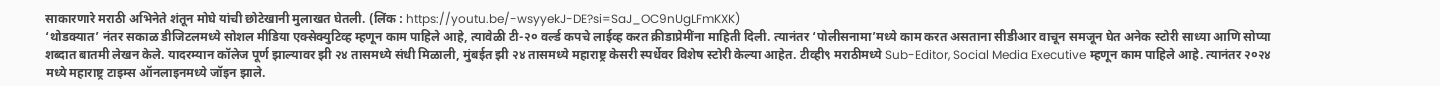साकारणारे मराठी अभिनेते शंतून मोघे यांची छोटेखानी मुलाखत घेतली. (लिंक : https://youtu.be/-wsyyekJ-DE?si=SaJ_OC9nUgLFmKXK)
‘थोडक्यात’ नंतर सकाळ डीजिटलमध्ये सोशल मीडिया एक्सेक्युटिव्ह म्हणून काम पाहिले आहे, त्यावेळी टी-२० वर्ल्ड कपचे लाईव्ह करत क्रीडाप्रेमींना माहिती दिली. त्यानंतर ‘पोलीसनामा’मध्ये काम करत असताना सीडीआर वाचून समजून घेत अनेक स्टोरी साध्या आणि सोप्या शब्दात बातमी लेखन केले. यादरम्यान कॉलेज पूर्ण झाल्यावर झी २४ तासमध्ये संधी मिळाली, मुंबईत झी २४ तासमध्ये महाराष्ट्र केसरी स्पर्धेवर विशेष स्टोरी केल्या आहेत. टीव्ही९ मराठीमध्ये Sub-Editor, Social Media Executive म्हणून काम पाहिले आहे. त्यानंतर २०२४ मध्ये महाराष्ट्र टाइम्स ऑनलाइनमध्ये जॉइन झाले.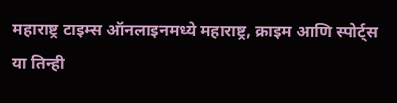महाराष्ट्र टाइम्स ऑनलाइनमध्ये महाराष्ट्र, क्राइम आणि स्पोर्ट्स या तिन्ही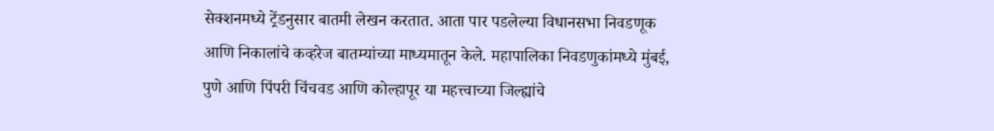सेक्शनमध्ये ट्रेंडनुसार बातमी लेखन करतात. आता पार पडलेल्या विधानसभा निवडणूक आणि निकालांचे कव्हरेज बातम्यांच्या माध्यमातून केले. महापालिका निवडणुकांमध्ये मुंबई, पुणे आणि पिंपरी चिंचवड आणि कोल्हापूर या महत्त्वाच्या जिल्ह्यांचे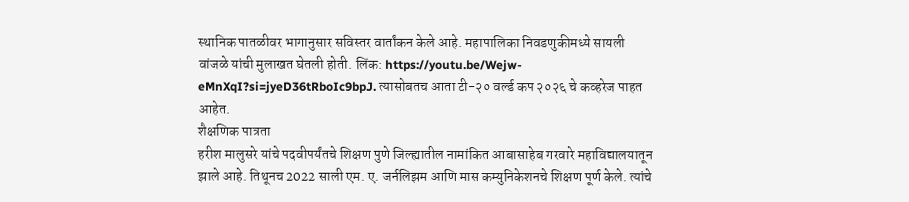स्थानिक पातळीवर भागानुसार सविस्तर वार्तांकन केले आहे. महापालिका निवडणुकीमध्ये सायली वांजळे यांची मुलाखत घेतली होती. लिंक: https://youtu.be/Wejw-eMnXqI?si=jyeD36tRboIc9bpJ. त्यासोबतच आता टी-२० वर्ल्ड कप २०२६ चे कव्हरेज पाहत आहेत.
शैक्षणिक पात्रता
हरीश मालुसरे यांचे पदवीपर्यंतचे शिक्षण पुणे जिल्ह्यातील नामांकित आबासाहेब गरवारे महाविद्यालयातून झाले आहे. तिथूनच 2022 साली एम. ए. जर्नलिझम आणि मास कम्युनिकेशनचे शिक्षण पूर्ण केले. त्यांचे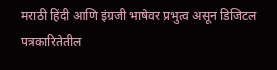मराठी हिंदी आणि इंग्रजी भाषेवर प्रभुत्व असून डिजिटल पत्रकारितेतील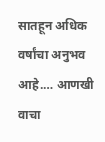सातहून अधिक वर्षांचा अनुभव आहे.… आणखी वाचा